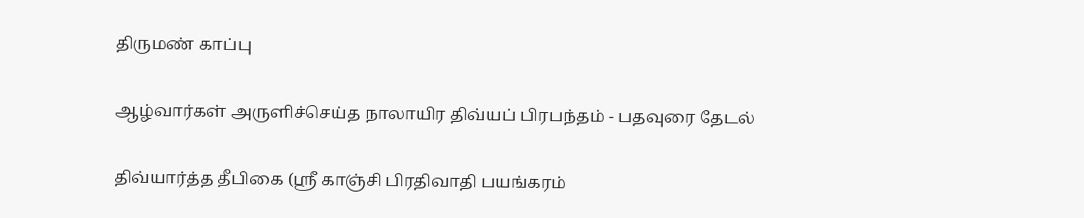திருமண் காப்பு

ஆழ்வார்கள் அருளிச்செய்த நாலாயிர திவ்யப் பிரபந்தம் - பதவுரை தேடல்

திவ்யார்த்த தீபிகை (ஸ்ரீ காஞ்சி பிரதிவாதி பயங்கரம்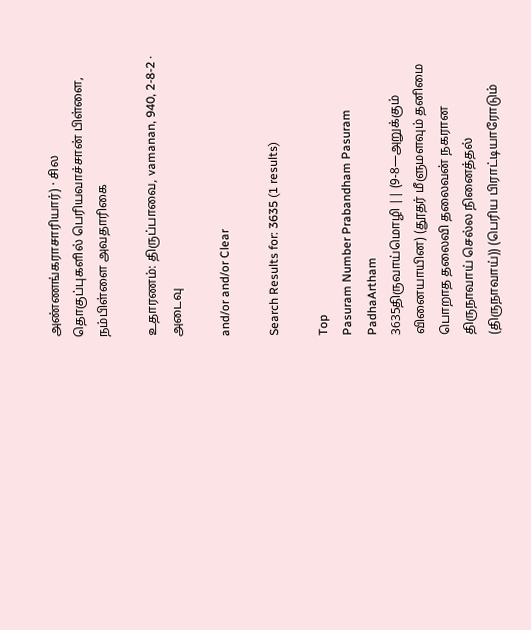அண்ணங்கராசாரியார்) · சில தொகுப்புகளில் பெரியவாச்சான் பிள்ளை, நம்பிள்ளை அவதாரிகை

உதாரணம்: திருப்பாவை, vamanan, 940, 2-8-2 · அடைவு

and/or and/or Clear

Search Results for: 3635 (1 results)

Top
Pasuram Number Prabandham Pasuram PadhaArtham
3635திருவாய்மொழி || (9-8—அறுக்கும் வினையாயின) (தூதர் மீளுமளவும் தனிமை பொறாத தலைவி தலைவன் நகரான திருநாவாய் செல்ல நினைத்தல் (திருநாவாய்)) (பெரிய பிராட்டியாரோடும்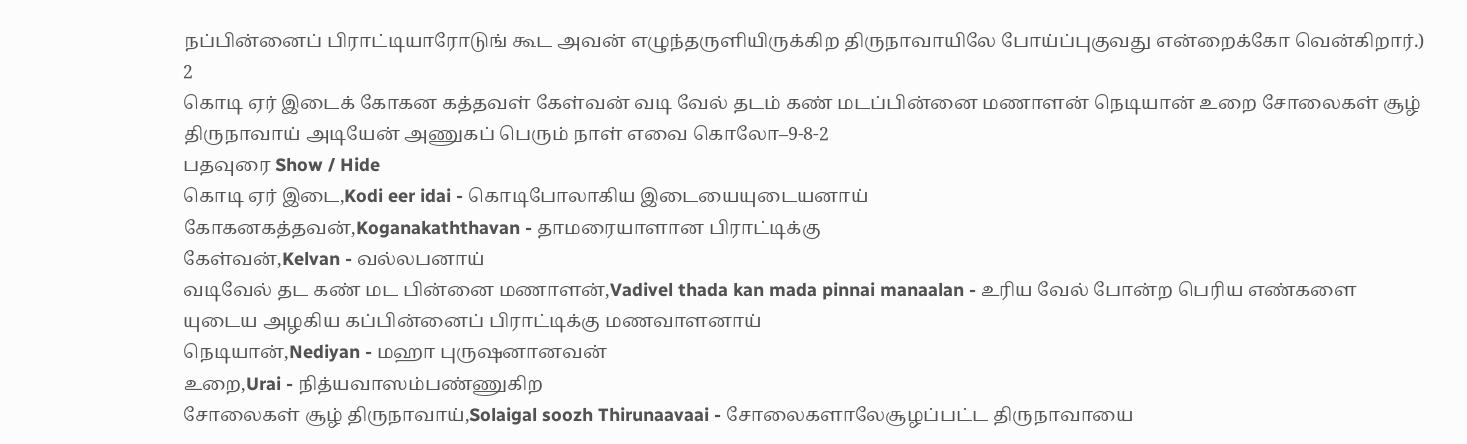நப்பின்னைப் பிராட்டியாரோடுங் கூட அவன் எழுந்தருளியிருக்கிற திருநாவாயிலே போய்ப்புகுவது என்றைக்கோ வென்கிறார்.) 2
கொடி ஏர் இடைக் கோகன கத்தவள் கேள்வன் வடி வேல் தடம் கண் மடப்பின்னை மணாளன் நெடியான் உறை சோலைகள் சூழ் திருநாவாய் அடியேன் அணுகப் பெரும் நாள் எவை கொலோ–9-8-2
பதவுரை Show / Hide
கொடி ஏர் இடை,Kodi eer idai - கொடிபோலாகிய இடையையுடையனாய்
கோகனகத்தவன்,Koganakaththavan - தாமரையாளான பிராட்டிக்கு
கேள்வன்,Kelvan - வல்லபனாய்
வடிவேல் தட கண் மட பின்னை மணாளன்,Vadivel thada kan mada pinnai manaalan - உரிய வேல் போன்ற பெரிய எண்களை யுடைய அழகிய கப்பின்னைப் பிராட்டிக்கு மணவாளனாய்
நெடியான்,Nediyan - மஹா புருஷனானவன்
உறை,Urai - நித்யவாஸம்பண்ணுகிற
சோலைகள் சூழ் திருநாவாய்,Solaigal soozh Thirunaavaai - சோலைகளாலேசூழப்பட்ட திருநாவாயை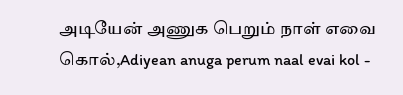அடியேன் அணுக பெறும் நாள் எவை கொல்,Adiyean anuga perum naal evai kol -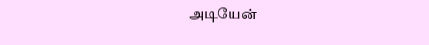அடியேன்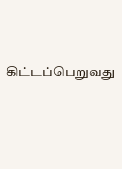கிட்டப்பெறுவது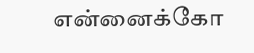என்னைக்கோ